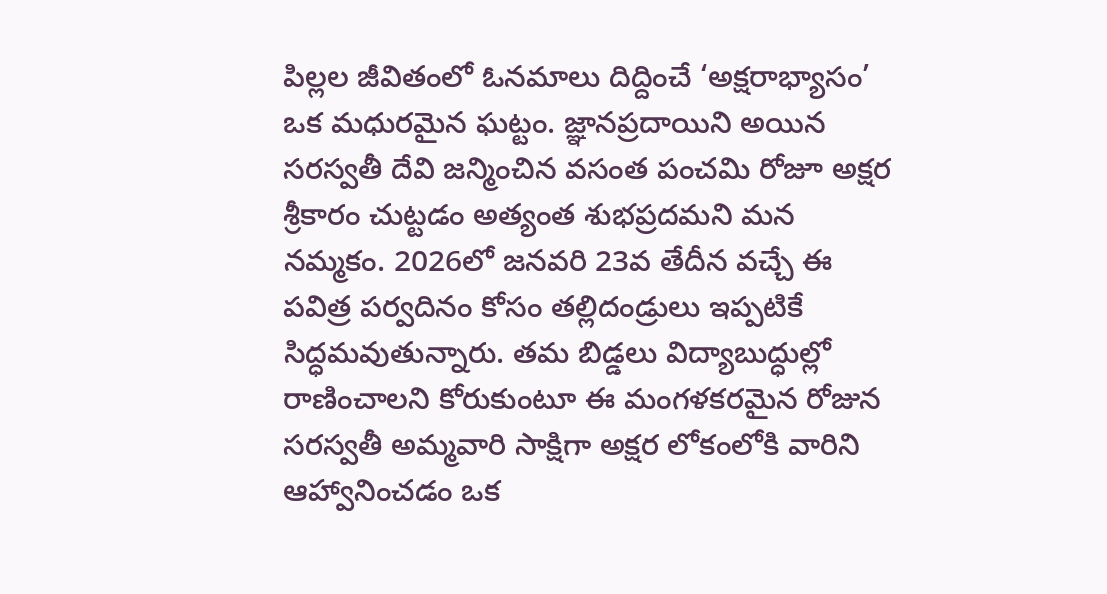పిల్లల జీవితంలో ఓనమాలు దిద్దించే ‘అక్షరాభ్యాసం’ ఒక మధురమైన ఘట్టం. జ్ఞానప్రదాయిని అయిన సరస్వతీ దేవి జన్మించిన వసంత పంచమి రోజూ అక్షర శ్రీకారం చుట్టడం అత్యంత శుభప్రదమని మన నమ్మకం. 2026లో జనవరి 23వ తేదీన వచ్చే ఈ పవిత్ర పర్వదినం కోసం తల్లిదండ్రులు ఇప్పటికే సిద్ధమవుతున్నారు. తమ బిడ్డలు విద్యాబుద్ధుల్లో రాణించాలని కోరుకుంటూ ఈ మంగళకరమైన రోజున సరస్వతీ అమ్మవారి సాక్షిగా అక్షర లోకంలోకి వారిని ఆహ్వానించడం ఒక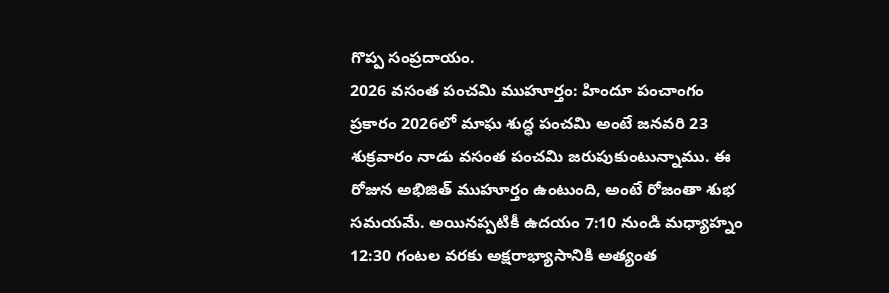గొప్ప సంప్రదాయం.
2026 వసంత పంచమి ముహూర్తం: హిందూ పంచాంగం ప్రకారం 2026లో మాఘ శుద్ధ పంచమి అంటే జనవరి 23 శుక్రవారం నాడు వసంత పంచమి జరుపుకుంటున్నాము. ఈ రోజున అభిజిత్ ముహూర్తం ఉంటుంది, అంటే రోజంతా శుభ సమయమే. అయినప్పటికీ ఉదయం 7:10 నుండి మధ్యాహ్నం 12:30 గంటల వరకు అక్షరాభ్యాసానికి అత్యంత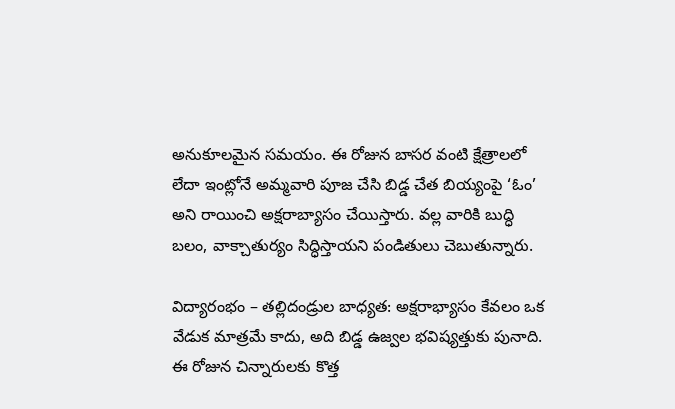అనుకూలమైన సమయం. ఈ రోజున బాసర వంటి క్షేత్రాలలో లేదా ఇంట్లోనే అమ్మవారి పూజ చేసి బిడ్డ చేత బియ్యంపై ‘ఓం’ అని రాయించి అక్షరాబ్యాసం చేయిస్తారు. వల్ల వారికి బుద్ధి బలం, వాక్చాతుర్యం సిద్ధిస్తాయని పండితులు చెబుతున్నారు.

విద్యారంభం – తల్లిదండ్రుల బాధ్యత: అక్షరాభ్యాసం కేవలం ఒక వేడుక మాత్రమే కాదు, అది బిడ్డ ఉజ్వల భవిష్యత్తుకు పునాది. ఈ రోజున చిన్నారులకు కొత్త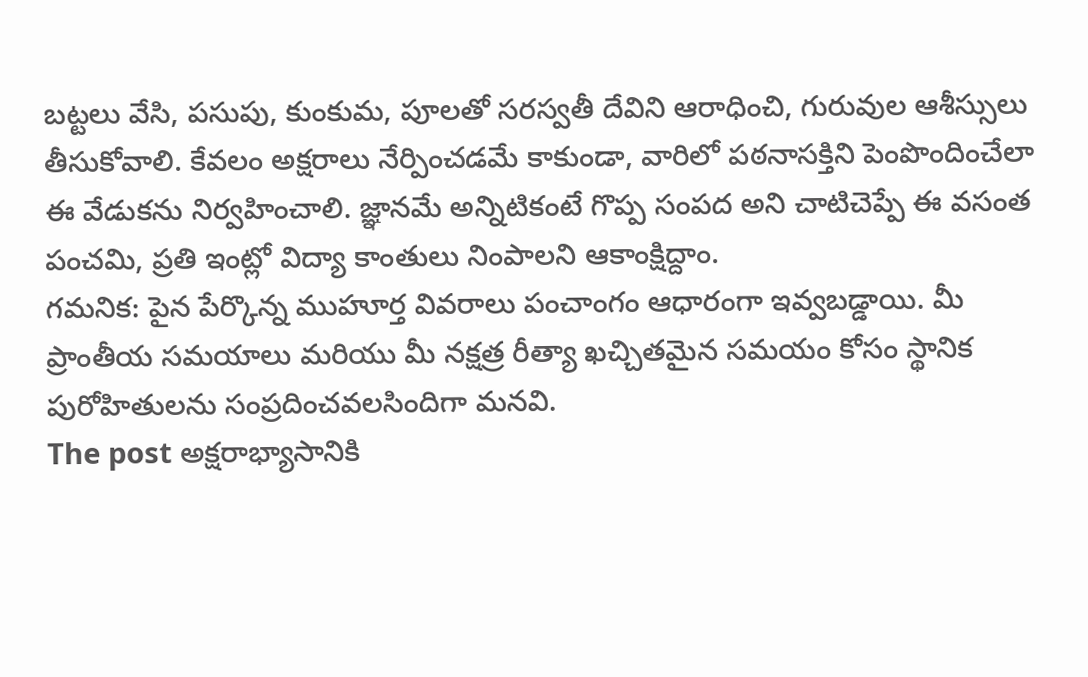బట్టలు వేసి, పసుపు, కుంకుమ, పూలతో సరస్వతీ దేవిని ఆరాధించి, గురువుల ఆశీస్సులు తీసుకోవాలి. కేవలం అక్షరాలు నేర్పించడమే కాకుండా, వారిలో పఠనాసక్తిని పెంపొందించేలా ఈ వేడుకను నిర్వహించాలి. జ్ఞానమే అన్నిటికంటే గొప్ప సంపద అని చాటిచెప్పే ఈ వసంత పంచమి, ప్రతి ఇంట్లో విద్యా కాంతులు నింపాలని ఆకాంక్షిద్దాం.
గమనిక: పైన పేర్కొన్న ముహూర్త వివరాలు పంచాంగం ఆధారంగా ఇవ్వబడ్డాయి. మీ ప్రాంతీయ సమయాలు మరియు మీ నక్షత్ర రీత్యా ఖచ్చితమైన సమయం కోసం స్థానిక పురోహితులను సంప్రదించవలసిందిగా మనవి.
The post అక్షరాభ్యాసానికి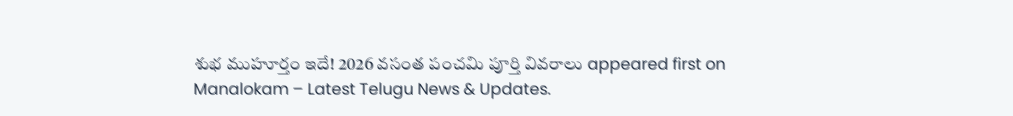శుభ ముహూర్తం ఇదే! 2026 వసంత పంచమి పూర్తి వివరాలు appeared first on Manalokam – Latest Telugu News & Updates.